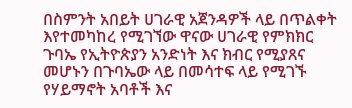በስምንት አበይት ሀገራዊ አጀንዳዎች ላይ በጥልቀት እየተመካከረ የሚገኘው ዋናው ሀገራዊ የምክክር ጉባኤ የኢትዮጵያን አንድነት እና ክብር የሚያጸና መሆኑን በጉባኤው ላይ በመሳተፍ ላይ የሚገኙ የሃይማኖት አባቶች እና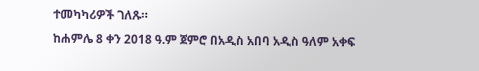ተመካካሪዎች ገለጹ።
ከሐምሌ 8 ቀን 2018 ዓ.ም ጀምሮ በአዲስ አበባ አዲስ ዓለም አቀፍ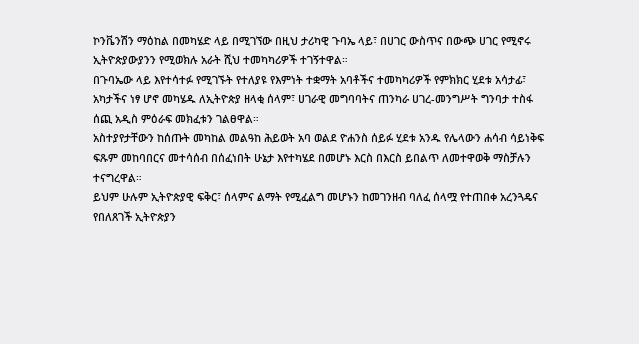ኮንቬንሽን ማዕከል በመካሄድ ላይ በሚገኘው በዚህ ታሪካዊ ጉባኤ ላይ፣ በሀገር ውስጥና በውጭ ሀገር የሚኖሩ ኢትዮጵያውያንን የሚወክሉ አራት ሺህ ተመካካሪዎች ተገኝተዋል።
በጉባኤው ላይ እየተሳተፉ የሚገኙት የተለያዩ የእምነት ተቋማት አባቶችና ተመካካሪዎች የምክክር ሂደቱ አሳታፊ፣ አካታችና ነፃ ሆኖ መካሄዱ ለኢትዮጵያ ዘላቂ ሰላም፣ ሀገራዊ መግባባትና ጠንካራ ሀገረ-መንግሥት ግንባታ ተስፋ ሰጪ አዲስ ምዕራፍ መክፈቱን ገልፀዋል።
አስተያየታቸውን ከሰጡት መካከል መልዓከ ሕይወት አባ ወልደ ዮሐንስ ሰይፉ ሂደቱ አንዱ የሌላውን ሐሳብ ሳይነቅፍ ፍጹም መከባበርና መተሳሰብ በሰፈነበት ሁኔታ እየተካሄደ በመሆኑ እርስ በእርስ ይበልጥ ለመተዋወቅ ማስቻሉን ተናግረዋል።
ይህም ሁሉም ኢትዮጵያዊ ፍቅር፣ ሰላምና ልማት የሚፈልግ መሆኑን ከመገንዘብ ባለፈ ሰላሟ የተጠበቀ አረንጓዴና የበለጸገች ኢትዮጵያን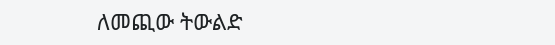ለመጪው ትውልድ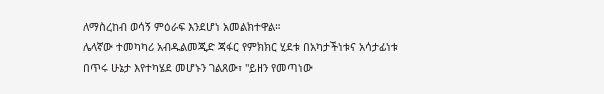ለማስረከብ ወሳኝ ምዕራፍ እንደሆነ አመልክተዋል።
ሌላኛው ተመካካሪ አብዱልመጂድ ጃፋር የምክክር ሂደቱ በአካታችነቱና አሳታፊነቱ በጥሩ ሁኔታ እየተካሄደ መሆኑን ገልጸው፣ "ይዘን የመጣነው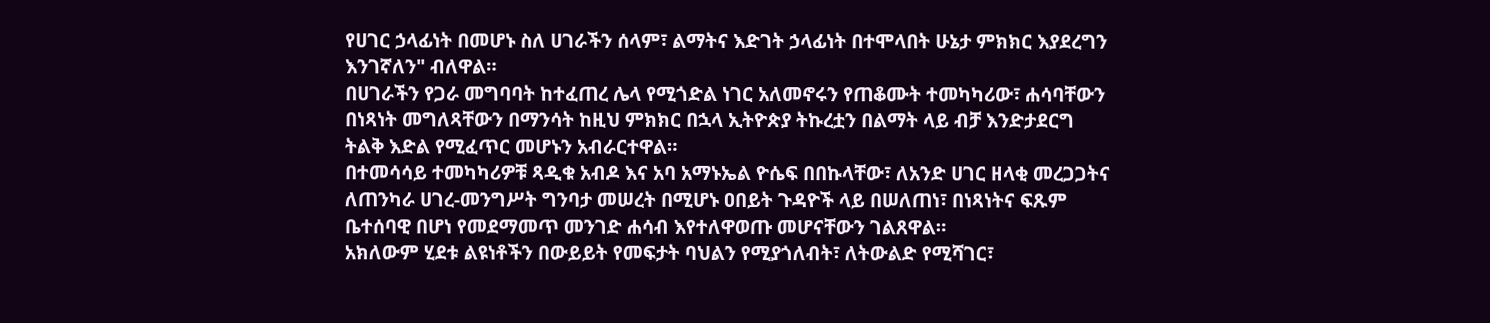የሀገር ኃላፊነት በመሆኑ ስለ ሀገራችን ሰላም፣ ልማትና እድገት ኃላፊነት በተሞላበት ሁኔታ ምክክር እያደረግን እንገኛለን" ብለዋል።
በሀገራችን የጋራ መግባባት ከተፈጠረ ሌላ የሚጎድል ነገር አለመኖሩን የጠቆሙት ተመካካሪው፣ ሐሳባቸውን በነጻነት መግለጻቸውን በማንሳት ከዚህ ምክክር በኋላ ኢትዮጵያ ትኩረቷን በልማት ላይ ብቻ እንድታደርግ ትልቅ እድል የሚፈጥር መሆኑን አብራርተዋል።
በተመሳሳይ ተመካካሪዎቹ ጻዲቁ አብዶ እና አባ አማኑኤል ዮሴፍ በበኩላቸው፣ ለአንድ ሀገር ዘላቂ መረጋጋትና ለጠንካራ ሀገረ-መንግሥት ግንባታ መሠረት በሚሆኑ ዐበይት ጉዳዮች ላይ በሠለጠነ፣ በነጻነትና ፍጹም ቤተሰባዊ በሆነ የመደማመጥ መንገድ ሐሳብ እየተለዋወጡ መሆናቸውን ገልጸዋል።
አክለውም ሂደቱ ልዩነቶችን በውይይት የመፍታት ባህልን የሚያጎለብት፣ ለትውልድ የሚሻገር፣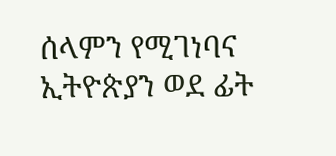ሰላምን የሚገነባና ኢትዮጵያን ወደ ፊት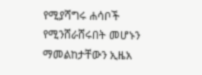የሚያሻግሩ ሐሳቦች የሚንሸራሸሩበት መሆኑን ማመልከታቸውን ኢዜአ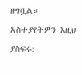ዘግቧል።
አስተያየትዎን እዚህ ያስፍሩ: